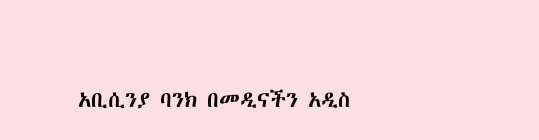አቢሲንያ ባንክ በመዲናችን አዲስ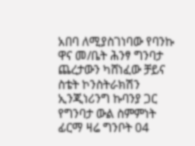አበባ ለሚያስገነባው የባንኩ ዋና መ/ቤት ሕንፃ ግንባታ ጨረታውን ካሸነፈው ቻይና ስቴት ኮንስትራክሽን ኢንጂነሪንግ ኩባንያ ጋር የግንባታ ውል ስምምነት ፊርማ ዛሬ ግንቦት 04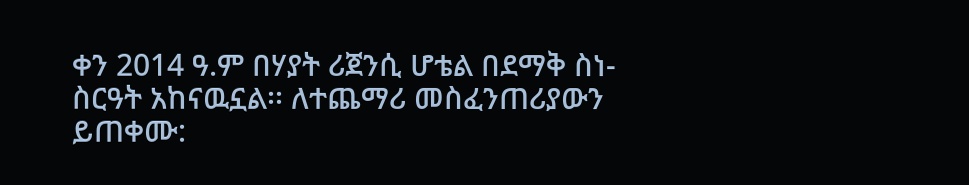ቀን 2014 ዓ.ም በሃያት ሪጀንሲ ሆቴል በደማቅ ስነ-ስርዓት አከናዉኗል፡፡ ለተጨማሪ መስፈንጠሪያውን ይጠቀሙ: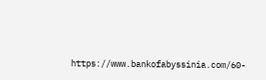https://www.bankofabyssinia.com/60-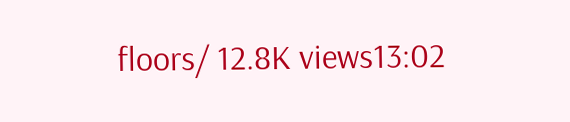floors/ 12.8K views13:02